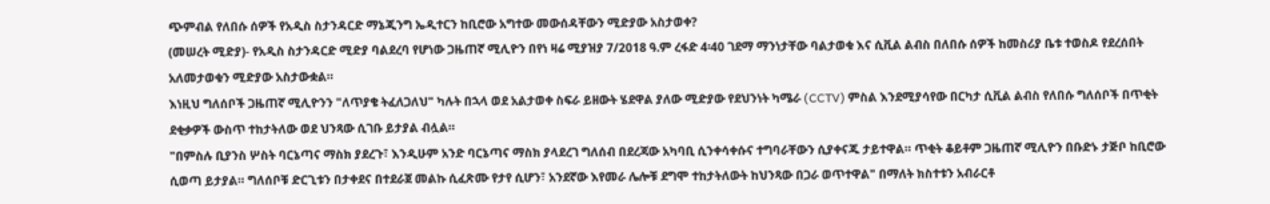ጭምብል የለበሱ ሰዎች የአዲስ ስታንዳርድ ማኔጂንግ ኤዲተርን ከቢሮው አግተው መውሰዳቸውን ሚድያው አስታወቀ?
(መሠረት ሚድያ)- የአዲስ ስታንዳርድ ሚድያ ባልደረባ የሆነው ጋዜጠኛ ሚሊዮን በየነ ዛሬ ሚያዝያ 7/2018 ዓ.ም ረፋድ 4፡40 ገደማ ማንነታቸው ባልታወቁ እና ሲቪል ልብስ በለበሱ ሰዎች ከመስሪያ ቤቱ ተወስዶ የደረሰበት አለመታወቁን ሚድያው አስታውቋል።
እነዚህ ግለሰቦች ጋዜጠኛ ሚሊዮንን "ለጥያቄ ትፈለጋለህ" ካሉት በኋላ ወደ አልታወቀ ስፍራ ይዘውት ሄደዋል ያለው ሚድያው የደህንነት ካሜራ (CCTV) ምስል እንደሚያሳየው በርካታ ሲቪል ልብስ የለበሱ ግለሰቦች በጥቂት ደቂቃዎች ውስጥ ተከታትለው ወደ ህንጻው ሲገቡ ይታያል ብሏል።
"በምስሉ ቢያንስ ሦስት ባርኔጣና ማስክ ያደረጉ፣ እንዲሁም አንድ ባርኔጣና ማስክ ያላደረገ ግለሰብ በደረጃው አካባቢ ሲንቀሳቀሱና ተግባራቸውን ሲያቀናጁ ታይተዋል። ጥቂት ቆይቶም ጋዜጠኛ ሚሊዮን በቡድኑ ታጅቦ ከቢሮው ሲወጣ ይታያል። ግለሰቦቹ ድርጊቱን በታቀደና በተደራጀ መልኩ ሲፈጽሙ የታየ ሲሆን፣ አንደኛው እየመራ ሌሎቹ ደግሞ ተከታትለውት ከህንጻው በጋራ ወጥተዋል" በማለት ክስተቱን አብራርቶ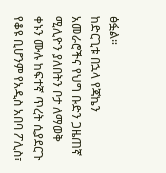ፅፏል።
ከድርጊቱ በኋላ የጃኬን አመራሮችና የህግ ቡድን ጋዜጠኛ ሚሊዮን ያለበትን ቦታ ለማወቅ ቀኑን ሙሉ ከፍተኛ ጥረት ሲያደርጉ የቆዩ ቢሆንም የአዲስ አበባ ፖሊስ፣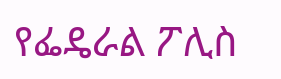የፌዴራል ፖሊስ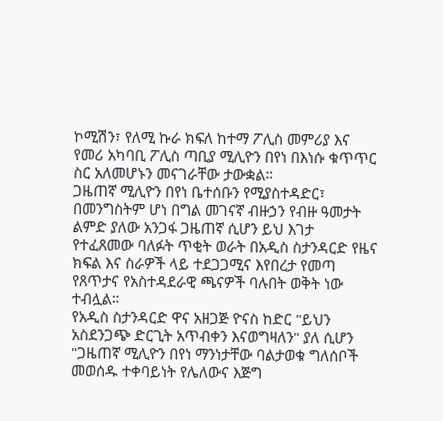ኮሚሽን፣ የለሚ ኩራ ክፍለ ከተማ ፖሊስ መምሪያ እና የመሪ አካባቢ ፖሊስ ጣቢያ ሚሊዮን በየነ በእነሱ ቁጥጥር ስር አለመሆኑን መናገራቸው ታውቋል።
ጋዜጠኛ ሚሊዮን በየነ ቤተሰቡን የሚያስተዳድር፣ በመንግስትም ሆነ በግል መገናኛ ብዙኃን የብዙ ዓመታት ልምድ ያለው አንጋፋ ጋዜጠኛ ሲሆን ይህ እገታ የተፈጸመው ባለፉት ጥቂት ወራት በአዲስ ስታንዳርድ የዜና ክፍል እና ስራዎች ላይ ተደጋጋሚና እየበረታ የመጣ የጸጥታና የአስተዳደራዊ ጫናዎች ባሉበት ወቅት ነው ተብሏል።
የአዲስ ስታንዳርድ ዋና አዘጋጅ ዮናስ ከድር "ይህን አስደንጋጭ ድርጊት አጥብቀን እናወግዛለን" ያለ ሲሆን "ጋዜጠኛ ሚሊዮን በየነ ማንነታቸው ባልታወቁ ግለሰቦች መወሰዱ ተቀባይነት የሌለውና እጅግ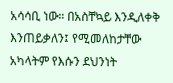አሳሳቢ ነው። በአስቸኳይ እንዲለቀቅ እንጠይቃለን፤ የሚመለከታቸው አካላትም የእሱን ደህንነት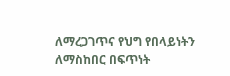ለማረጋገጥና የህግ የበላይነትን ለማስከበር በፍጥነት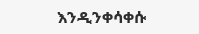እንዲንቀሳቀሱ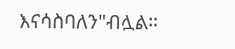እናሳስባለን"ብሏል።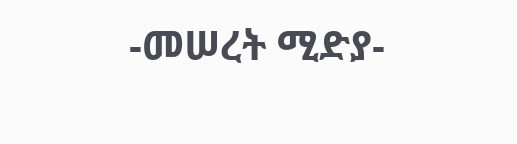-መሠረት ሚድያ-